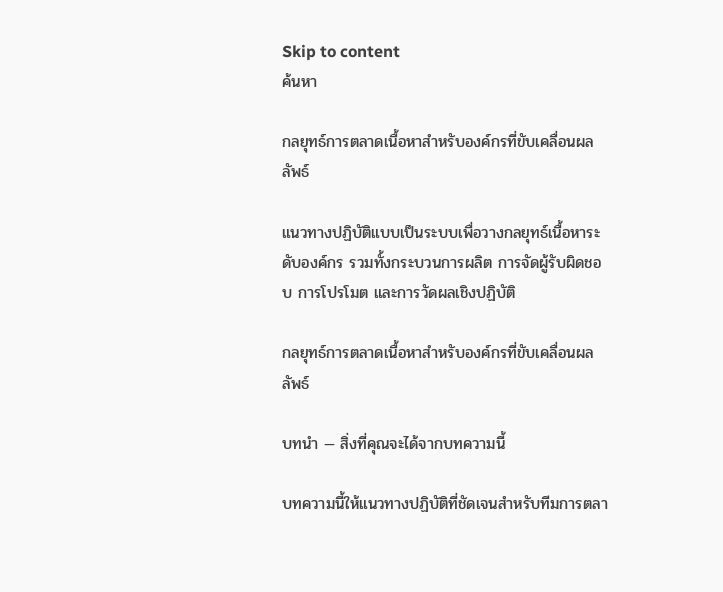Skip to content
ค้นหา

กลยุทธ์การตลาดเนื้อหาสำหรับองค์กรที่ขับเคลื่อนผลลัพธ์

แนวทางปฏิบัติแบบเป็นระบบเพื่อวางกลยุทธ์เนื้อหาระดับองค์กร รวมทั้งกระบวนการผลิต การจัดผู้รับผิดชอบ การโปรโมต และการวัดผลเชิงปฏิบัติ

กลยุทธ์การตลาดเนื้อหาสำหรับองค์กรที่ขับเคลื่อนผลลัพธ์

บทนำ — สิ่งที่คุณจะได้จากบทความนี้

บทความนี้ให้แนวทางปฏิบัติที่ชัดเจนสำหรับทีมการตลา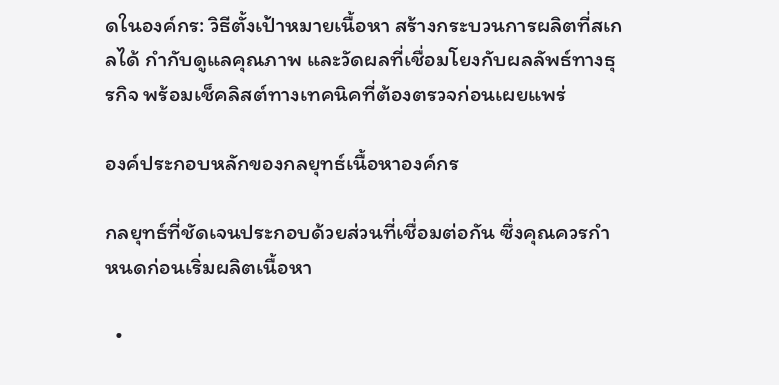ดในองค์กร: วิธีตั้งเป้าหมายเนื้อหา สร้างกระบวนการผลิตที่สเกลได้ กำกับดูแลคุณภาพ และวัดผลที่เชื่อมโยงกับผลลัพธ์ทางธุรกิจ พร้อมเช็คลิสต์ทางเทคนิคที่ต้องตรวจก่อนเผยแพร่

องค์ประกอบหลักของกลยุทธ์เนื้อหาองค์กร

กลยุทธ์ที่ชัดเจนประกอบด้วยส่วนที่เชื่อมต่อกัน ซึ่งคุณควรกำหนดก่อนเริ่มผลิตเนื้อหา

  •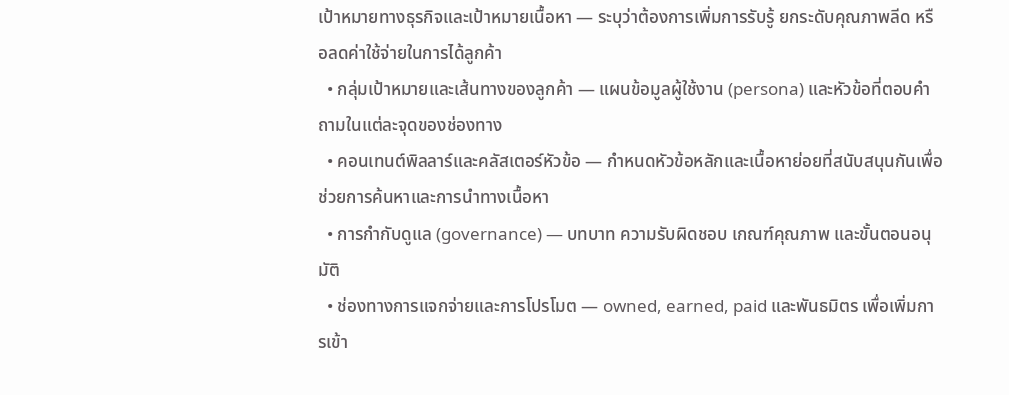เป้าหมายทางธุรกิจและเป้าหมายเนื้อหา — ระบุว่าต้องการเพิ่มการรับรู้ ยกระดับคุณภาพลีด หรือลดค่าใช้จ่ายในการได้ลูกค้า
  • กลุ่มเป้าหมายและเส้นทางของลูกค้า — แผนข้อมูลผู้ใช้งาน (persona) และหัวข้อที่ตอบคำถามในแต่ละจุดของช่องทาง
  • คอนเทนต์พิลลาร์และคลัสเตอร์หัวข้อ — กำหนดหัวข้อหลักและเนื้อหาย่อยที่สนับสนุนกันเพื่อช่วยการค้นหาและการนำทางเนื้อหา
  • การกำกับดูแล (governance) — บทบาท ความรับผิดชอบ เกณฑ์คุณภาพ และขั้นตอนอนุมัติ
  • ช่องทางการแจกจ่ายและการโปรโมต — owned, earned, paid และพันธมิตร เพื่อเพิ่มการเข้า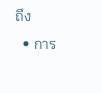ถึง
  • การ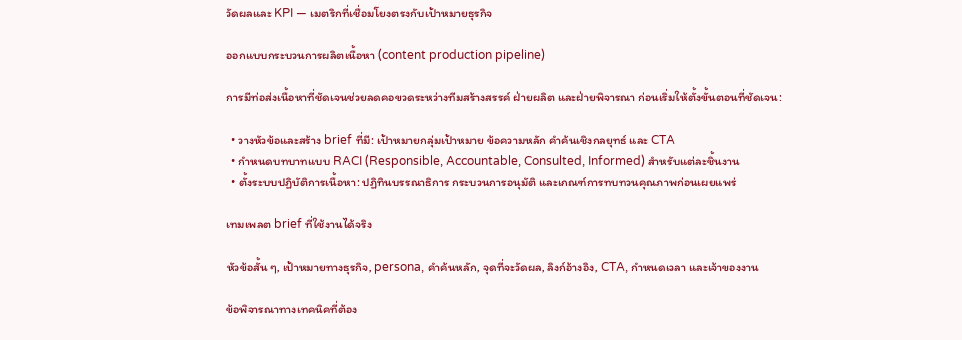วัดผลและ KPI — เมตริกที่เชื่อมโยงตรงกับเป้าหมายธุรกิจ

ออกแบบกระบวนการผลิตเนื้อหา (content production pipeline)

การมีท่อส่งเนื้อหาที่ชัดเจนช่วยลดคอขวดระหว่างทีมสร้างสรรค์ ฝ่ายผลิต และฝ่ายพิจารณา ก่อนเริ่มให้ตั้งขั้นตอนที่ชัดเจน:

  • วางหัวข้อและสร้าง brief ที่มี: เป้าหมายกลุ่มเป้าหมาย ข้อความหลัก คำค้นเชิงกลยุทธ์ และ CTA
  • กำหนดบทบาทแบบ RACI (Responsible, Accountable, Consulted, Informed) สำหรับแต่ละชิ้นงาน
  • ตั้งระบบปฏิบัติการเนื้อหา: ปฏิทินบรรณาธิการ กระบวนการอนุมัติ และเกณฑ์การทบทวนคุณภาพก่อนเผยแพร่

เทมเพลต brief ที่ใช้งานได้จริง

หัวข้อสั้น ๆ, เป้าหมายทางธุรกิจ, persona, คำค้นหลัก, จุดที่จะวัดผล, ลิงก์อ้างอิง, CTA, กำหนดเวลา และเจ้าของงาน

ข้อพิจารณาทางเทคนิคที่ต้อง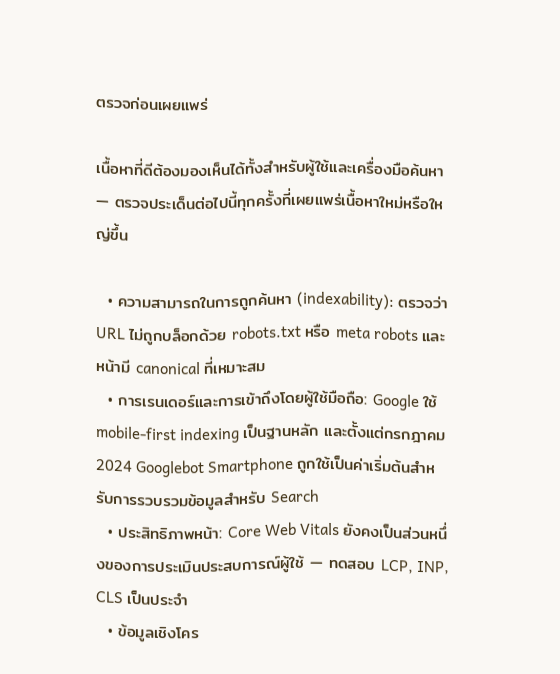ตรวจก่อนเผยแพร่

เนื้อหาที่ดีต้องมองเห็นได้ทั้งสำหรับผู้ใช้และเครื่องมือค้นหา — ตรวจประเด็นต่อไปนี้ทุกครั้งที่เผยแพร่เนื้อหาใหม่หรือใหญ่ขึ้น

  • ความสามารถในการถูกค้นหา (indexability): ตรวจว่า URL ไม่ถูกบล็อกด้วย robots.txt หรือ meta robots และหน้ามี canonical ที่เหมาะสม
  • การเรนเดอร์และการเข้าถึงโดยผู้ใช้มือถือ: Google ใช้ mobile-first indexing เป็นฐานหลัก และตั้งแต่กรกฎาคม 2024 Googlebot Smartphone ถูกใช้เป็นค่าเริ่มต้นสำหรับการรวบรวมข้อมูลสำหรับ Search
  • ประสิทธิภาพหน้า: Core Web Vitals ยังคงเป็นส่วนหนึ่งของการประเมินประสบการณ์ผู้ใช้ — ทดสอบ LCP, INP, CLS เป็นประจำ
  • ข้อมูลเชิงโคร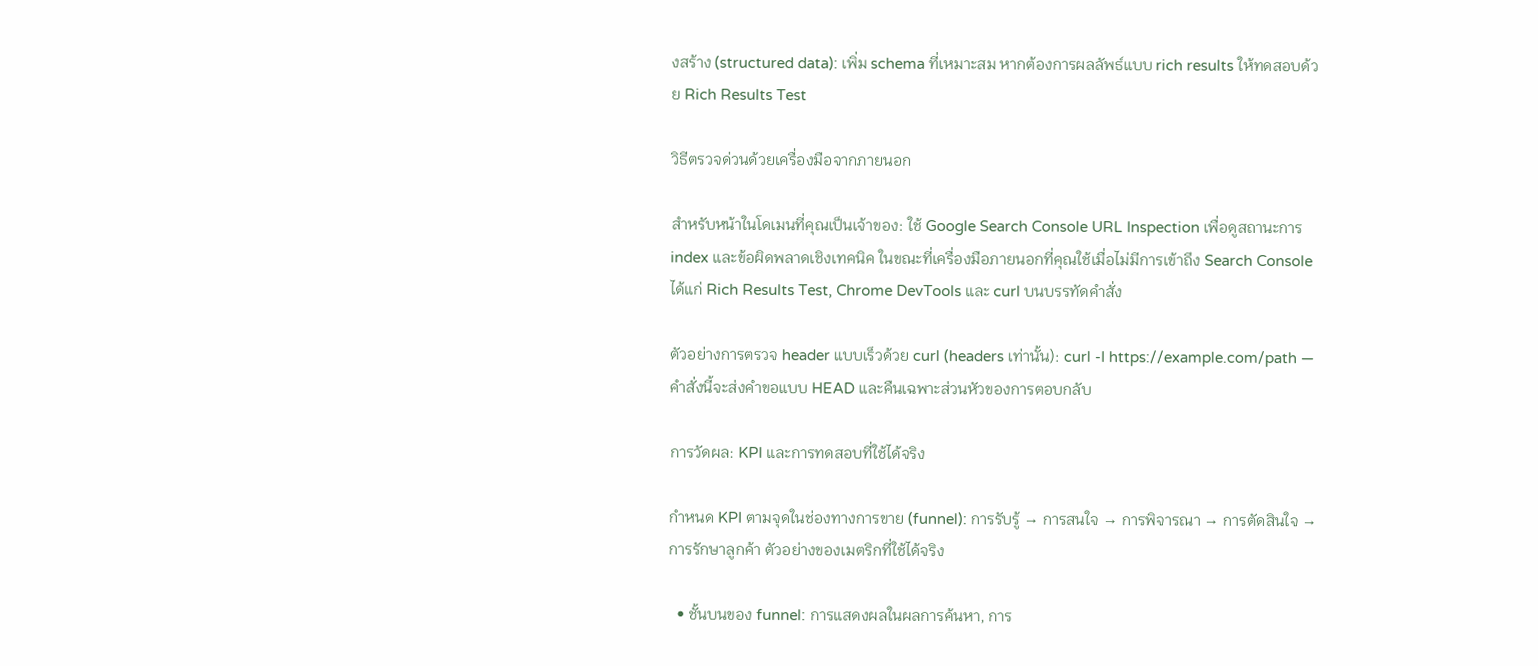งสร้าง (structured data): เพิ่ม schema ที่เหมาะสม หากต้องการผลลัพธ์แบบ rich results ให้ทดสอบด้วย Rich Results Test

วิธีตรวจด่วนด้วยเครื่องมือจากภายนอก

สำหรับหน้าในโดเมนที่คุณเป็นเจ้าของ: ใช้ Google Search Console URL Inspection เพื่อดูสถานะการ index และข้อผิดพลาดเชิงเทคนิค ในขณะที่เครื่องมือภายนอกที่คุณใช้เมื่อไม่มีการเข้าถึง Search Console ได้แก่ Rich Results Test, Chrome DevTools และ curl บนบรรทัดคำสั่ง

ตัวอย่างการตรวจ header แบบเร็วด้วย curl (headers เท่านั้น): curl -I https://example.com/path — คำสั่งนี้จะส่งคำขอแบบ HEAD และคืนเฉพาะส่วนหัวของการตอบกลับ

การวัดผล: KPI และการทดสอบที่ใช้ได้จริง

กำหนด KPI ตามจุดในช่องทางการขาย (funnel): การรับรู้ → การสนใจ → การพิจารณา → การตัดสินใจ → การรักษาลูกค้า ตัวอย่างของเมตริกที่ใช้ได้จริง

  • ชั้นบนของ funnel: การแสดงผลในผลการค้นหา, การ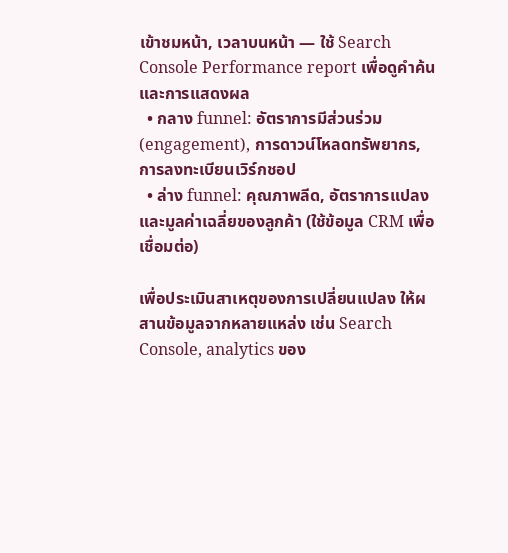เข้าชมหน้า, เวลาบนหน้า — ใช้ Search Console Performance report เพื่อดูคำค้นและการแสดงผล
  • กลาง funnel: อัตราการมีส่วนร่วม (engagement), การดาวน์โหลดทรัพยากร, การลงทะเบียนเวิร์กชอป
  • ล่าง funnel: คุณภาพลีด, อัตราการแปลง และมูลค่าเฉลี่ยของลูกค้า (ใช้ข้อมูล CRM เพื่อเชื่อมต่อ)

เพื่อประเมินสาเหตุของการเปลี่ยนแปลง ให้ผสานข้อมูลจากหลายแหล่ง เช่น Search Console, analytics ของ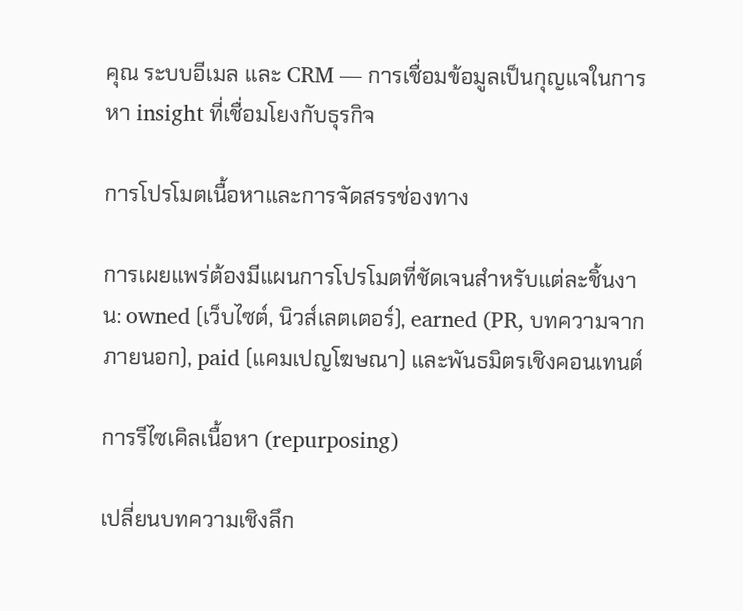คุณ ระบบอีเมล และ CRM — การเชื่อมข้อมูลเป็นกุญแจในการหา insight ที่เชื่อมโยงกับธุรกิจ

การโปรโมตเนื้อหาและการจัดสรรช่องทาง

การเผยแพร่ต้องมีแผนการโปรโมตที่ชัดเจนสำหรับแต่ละชิ้นงาน: owned (เว็บไซต์, นิวส์เลตเตอร์), earned (PR, บทความจากภายนอก), paid (แคมเปญโฆษณา) และพันธมิตรเชิงคอนเทนต์

การรีไซเคิลเนื้อหา (repurposing)

เปลี่ยนบทความเชิงลึก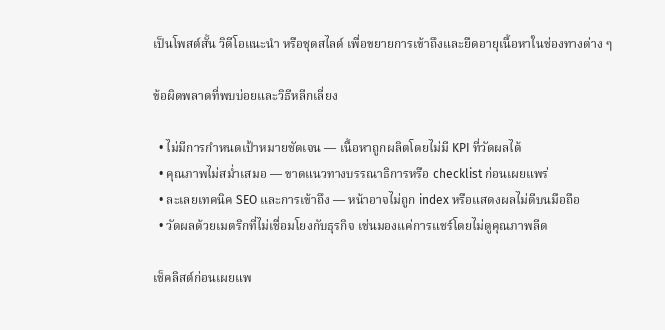เป็นโพสต์สั้น วิดีโอแนะนำ หรือชุดสไลด์ เพื่อขยายการเข้าถึงและยืดอายุเนื้อหาในช่องทางต่าง ๆ

ข้อผิดพลาดที่พบบ่อยและวิธีหลีกเลี่ยง

  • ไม่มีการกำหนดเป้าหมายชัดเจน — เนื้อหาถูกผลิตโดยไม่มี KPI ที่วัดผลได้
  • คุณภาพไม่สม่ำเสมอ — ขาดแนวทางบรรณาธิการหรือ checklist ก่อนเผยแพร่
  • ละเลยเทคนิค SEO และการเข้าถึง — หน้าอาจไม่ถูก index หรือแสดงผลไม่ดีบนมือถือ
  • วัดผลด้วยเมตริกที่ไม่เชื่อมโยงกับธุรกิจ เช่นมองแค่การแชร์โดยไม่ดูคุณภาพลีด

เช็คลิสต์ก่อนเผยแพ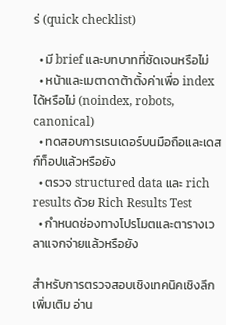ร่ (quick checklist)

  • มี brief และบทบาทที่ชัดเจนหรือไม่
  • หน้าและเมตาดาต้าตั้งค่าเพื่อ index ได้หรือไม่ (noindex, robots, canonical)
  • ทดสอบการเรนเดอร์บนมือถือและเดสก์ท็อปแล้วหรือยัง
  • ตรวจ structured data และ rich results ด้วย Rich Results Test
  • กำหนดช่องทางโปรโมตและตารางเวลาแจกจ่ายแล้วหรือยัง

สำหรับการตรวจสอบเชิงเทคนิคเชิงลึกเพิ่มเติม อ่าน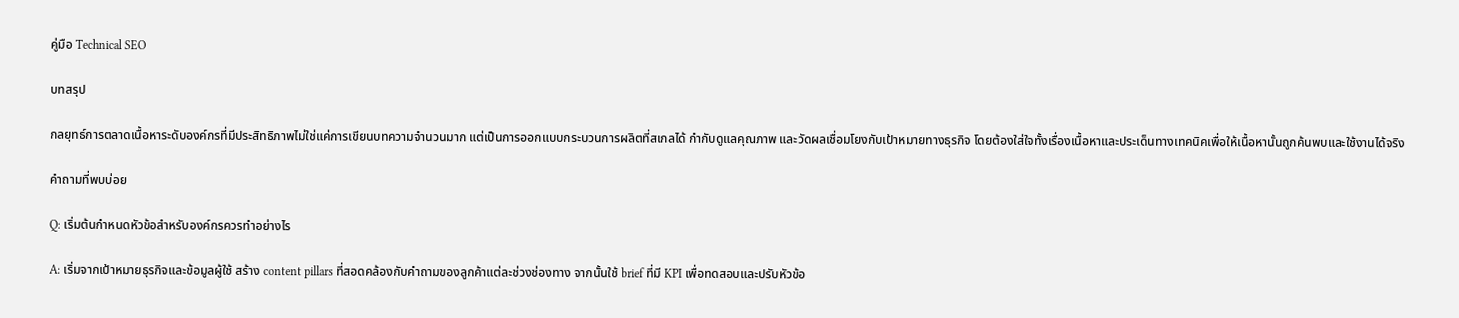คู่มือ Technical SEO

บทสรุป

กลยุทธ์การตลาดเนื้อหาระดับองค์กรที่มีประสิทธิภาพไม่ใช่แค่การเขียนบทความจำนวนมาก แต่เป็นการออกแบบกระบวนการผลิตที่สเกลได้ กำกับดูแลคุณภาพ และวัดผลเชื่อมโยงกับเป้าหมายทางธุรกิจ โดยต้องใส่ใจทั้งเรื่องเนื้อหาและประเด็นทางเทคนิคเพื่อให้เนื้อหานั้นถูกค้นพบและใช้งานได้จริง

คำถามที่พบบ่อย

Q: เริ่มต้นกำหนดหัวข้อสำหรับองค์กรควรทำอย่างไร

A: เริ่มจากเป้าหมายธุรกิจและข้อมูลผู้ใช้ สร้าง content pillars ที่สอดคล้องกับคำถามของลูกค้าแต่ละช่วงช่องทาง จากนั้นใช้ brief ที่มี KPI เพื่อทดสอบและปรับหัวข้อ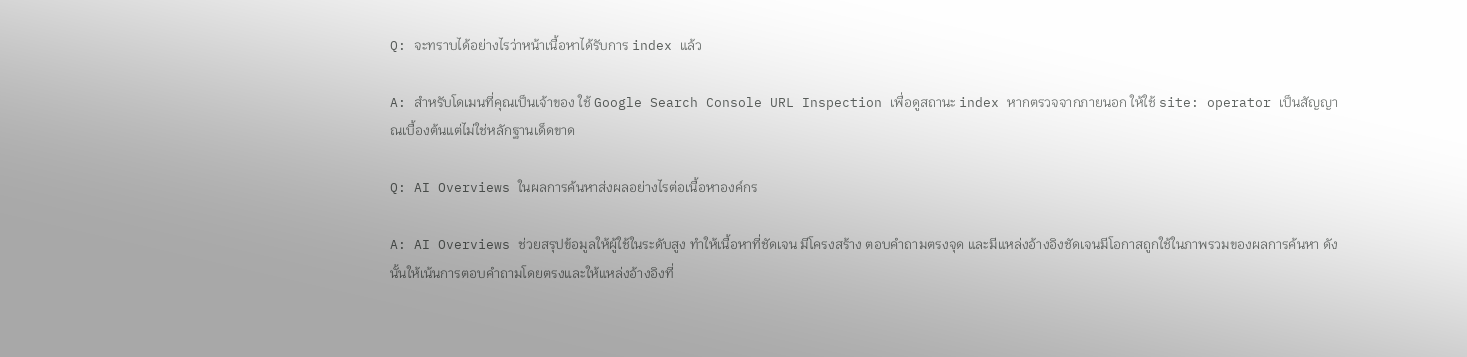Q: จะทราบได้อย่างไรว่าหน้าเนื้อหาได้รับการ index แล้ว

A: สำหรับโดเมนที่คุณเป็นเจ้าของ ใช้ Google Search Console URL Inspection เพื่อดูสถานะ index หากตรวจจากภายนอก ให้ใช้ site: operator เป็นสัญญาณเบื้องต้นแต่ไม่ใช่หลักฐานเด็ดขาด

Q: AI Overviews ในผลการค้นหาส่งผลอย่างไรต่อเนื้อหาองค์กร

A: AI Overviews ช่วยสรุปข้อมูลให้ผู้ใช้ในระดับสูง ทำให้เนื้อหาที่ชัดเจน มีโครงสร้าง ตอบคำถามตรงจุด และมีแหล่งอ้างอิงชัดเจนมีโอกาสถูกใช้ในภาพรวมของผลการค้นหา ดังนั้นให้เน้นการตอบคำถามโดยตรงและให้แหล่งอ้างอิงที่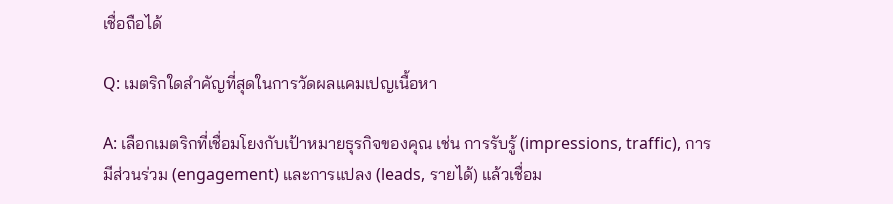เชื่อถือได้

Q: เมตริกใดสำคัญที่สุดในการวัดผลแคมเปญเนื้อหา

A: เลือกเมตริกที่เชื่อมโยงกับเป้าหมายธุรกิจของคุณ เช่น การรับรู้ (impressions, traffic), การมีส่วนร่วม (engagement) และการแปลง (leads, รายได้) แล้วเชื่อม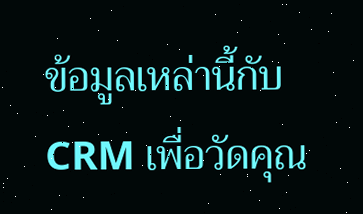ข้อมูลเหล่านี้กับ CRM เพื่อวัดคุณ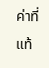ค่าที่แท้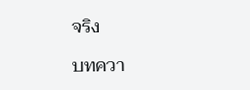จริง

บทควา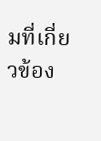มที่เกี่ยวข้อง